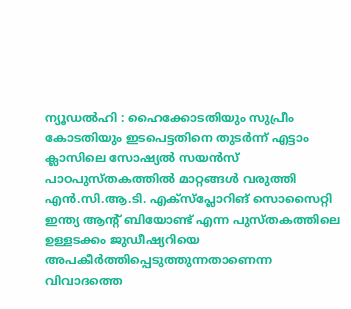ന്യൂഡൽഹി : ഹൈക്കോടതിയും സുപ്രീം കോടതിയും ഇടപെട്ടതിനെ തുടർന്ന് എട്ടാം ക്ലാസിലെ സോഷ്യൽ സയൻസ് പാഠപുസ്തകത്തിൽ മാറ്റങ്ങൾ വരുത്തി എൻ.സി.ആ.ടി. എക്സ്പ്ലോറിങ് സൊസൈറ്റി ഇന്ത്യ ആന്റ് ബിയോണ്ട് എന്ന പുസ്തകത്തിലെ ഉള്ളടക്കം ജുഡീഷ്യറിയെ അപകീർത്തിപ്പെടുത്തുന്നതാണെന്ന വിവാദത്തെ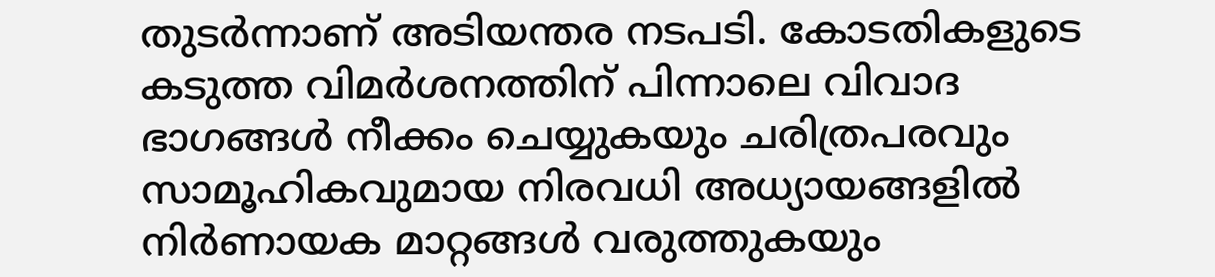തുടർന്നാണ് അടിയന്തര നടപടി. കോടതികളുടെ കടുത്ത വിമർശനത്തിന് പിന്നാലെ വിവാദ ഭാഗങ്ങൾ നീക്കം ചെയ്യുകയും ചരിത്രപരവും സാമൂഹികവുമായ നിരവധി അധ്യായങ്ങളിൽ നിർണായക മാറ്റങ്ങൾ വരുത്തുകയും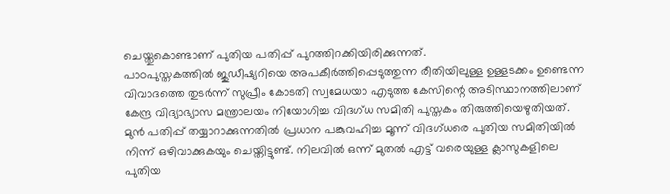ചെയ്തുകൊണ്ടാണ് പുതിയ പതിപ്പ് പുറത്തിറക്കിയിരിക്കുന്നത്.
പാഠപുസ്തകത്തിൽ ജുഡീഷ്യറിയെ അപകീർത്തിപ്പെടുത്തുന്ന രീതിയിലുള്ള ഉള്ളടക്കം ഉണ്ടെന്ന വിവാദത്തെ തുടർന്ന് സുപ്രീം കോടതി സ്വമേധയാ എടുത്ത കേസിന്റെ അടിസ്ഥാനത്തിലാണ് കേന്ദ്ര വിദ്യാഭ്യാസ മന്ത്രാലയം നിയോഗിച്ച വിദഗ്ധ സമിതി പുസ്തകം തിരുത്തിയെഴുതിയത്. മുൻ പതിപ്പ് തയ്യാറാക്കുന്നതിൽ പ്രധാന പങ്കുവഹിച്ച മൂന്ന് വിദഗ്ധരെ പുതിയ സമിതിയിൽ നിന്ന് ഒഴിവാക്കുകയും ചെയ്തിട്ടുണ്ട്. നിലവിൽ ഒന്ന് മുതൽ എട്ട് വരെയുള്ള ക്ലാസുകളിലെ പുതിയ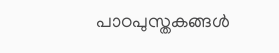പാഠപുസ്തകങ്ങൾ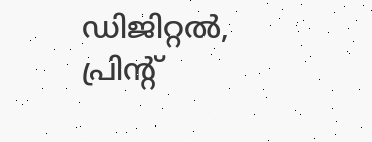ഡിജിറ്റൽ, പ്രിന്റ്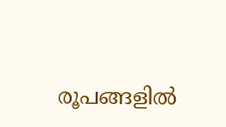രൂപങ്ങളിൽ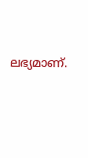ലഭ്യമാണ്.